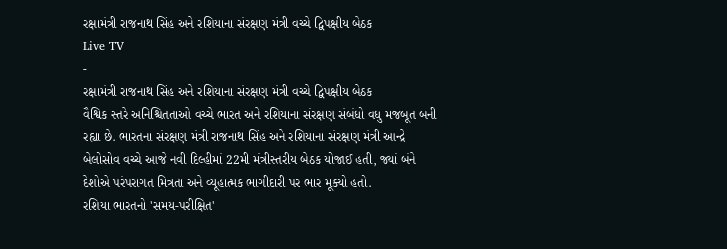રક્ષામંત્રી રાજનાથ સિંહ અને રશિયાના સંરક્ષણ મંત્રી વચ્ચે દ્વિપક્ષીય બેઠક
Live TV
-
રક્ષામંત્રી રાજનાથ સિંહ અને રશિયાના સંરક્ષણ મંત્રી વચ્ચે દ્વિપક્ષીય બેઠક
વૈશ્વિક સ્તરે અનિશ્ચિતતાઓ વચ્ચે ભારત અને રશિયાના સંરક્ષણ સંબંધો વધુ મજબૂત બની રહ્યા છે. ભારતના સંરક્ષણ મંત્રી રાજનાથ સિંહ અને રશિયાના સંરક્ષણ મંત્રી આન્દ્રે બેલોસોવ વચ્ચે આજે નવી દિલ્હીમાં 22મી મંત્રીસ્તરીય બેઠક યોજાઈ હતી, જ્યાં બંને દેશોએ પરંપરાગત મિત્રતા અને વ્યૂહાત્મક ભાગીદારી પર ભાર મૂક્યો હતો.
રશિયા ભારતનો 'સમય-પરીક્ષિત'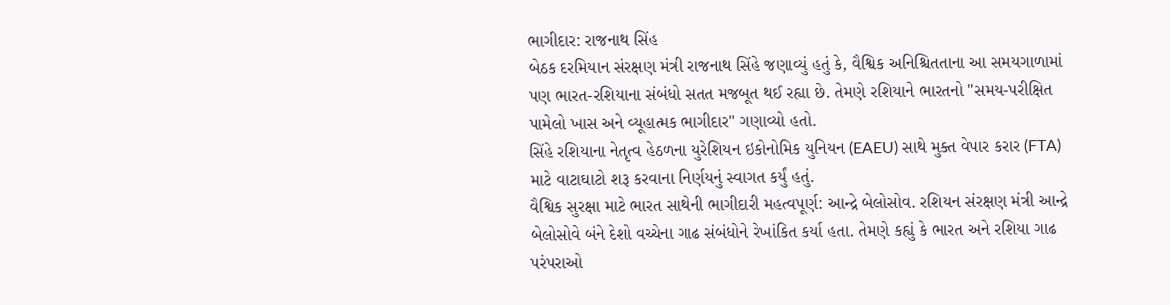ભાગીદાર: રાજનાથ સિંહ
બેઠક દરમિયાન સંરક્ષણ મંત્રી રાજનાથ સિંહે જણાવ્યું હતું કે, વૈશ્વિક અનિશ્ચિતતાના આ સમયગાળામાં પણ ભારત-રશિયાના સંબંધો સતત મજબૂત થઈ રહ્યા છે. તેમણે રશિયાને ભારતનો "સમય-પરીક્ષિત પામેલો ખાસ અને વ્યૂહાત્મક ભાગીદાર" ગણાવ્યો હતો.
સિંહે રશિયાના નેતૃત્વ હેઠળના યુરેશિયન ઇકોનોમિક યુનિયન (EAEU) સાથે મુક્ત વેપાર કરાર (FTA) માટે વાટાઘાટો શરૂ કરવાના નિર્ણયનું સ્વાગત કર્યું હતું.
વૈશ્વિક સુરક્ષા માટે ભારત સાથેની ભાગીદારી મહત્વપૂર્ણ: આન્દ્રે બેલોસોવ. રશિયન સંરક્ષણ મંત્રી આન્દ્રે બેલોસોવે બંને દેશો વચ્ચેના ગાઢ સંબંધોને રેખાંકિત કર્યા હતા. તેમણે કહ્યું કે ભારત અને રશિયા ગાઢ પરંપરાઓ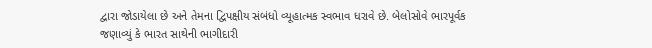દ્વારા જોડાયેલા છે અને તેમના દ્વિપક્ષીય સંબંધો વ્યૂહાત્મક સ્વભાવ ધરાવે છે. બેલોસોવે ભારપૂર્વક જણાવ્યું કે ભારત સાથેની ભાગીદારી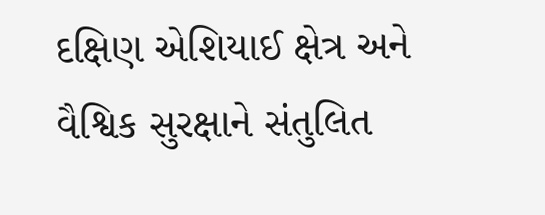દક્ષિણ એશિયાઈ ક્ષેત્ર અને વૈશ્વિક સુરક્ષાને સંતુલિત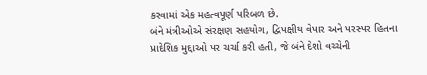કરવામાં એક મહત્વપૂર્ણ પરિબળ છે.
બંને મંત્રીઓએ સંરક્ષણ સહયોગ, દ્વિપક્ષીય વેપાર અને પરસ્પર હિતના પ્રાદેશિક મુદ્દાઓ પર ચર્ચા કરી હતી, જે બંને દેશો વચ્ચેની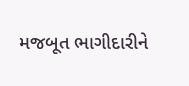મજબૂત ભાગીદારીને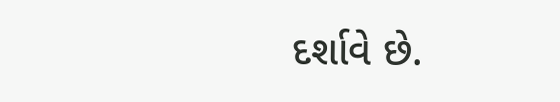દર્શાવે છે.